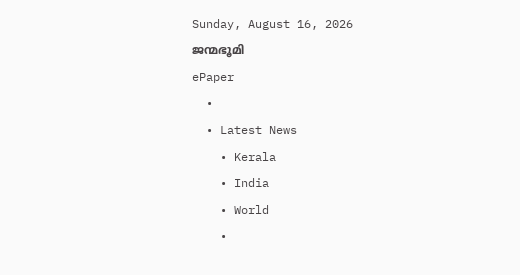Sunday, August 16, 2026
ജന്മഭൂമി
ePaper
  •
  • Latest News
    • Kerala
    • India
    • World
    •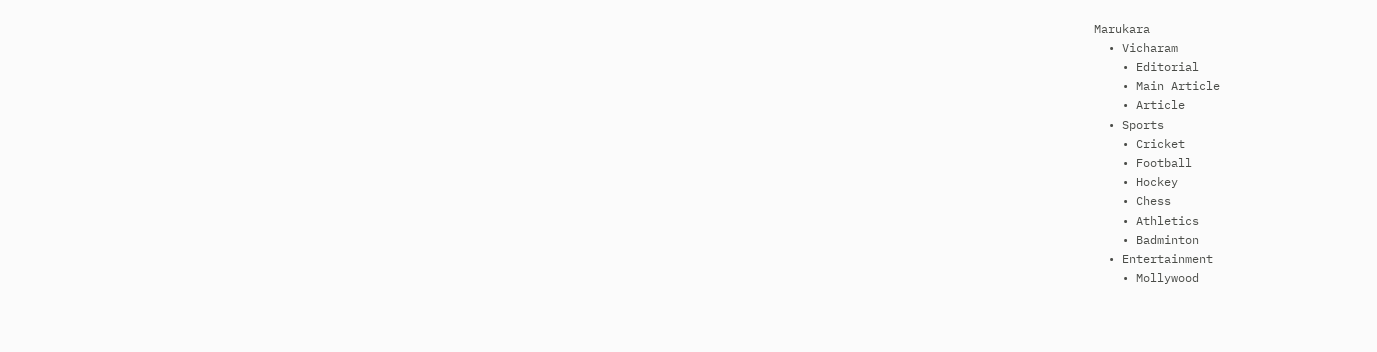Marukara
  • Vicharam
    • Editorial
    • Main Article
    • Article
  • Sports
    • Cricket
    • Football
    • Hockey
    • Chess
    • Athletics
    • Badminton
  • Entertainment
    • Mollywood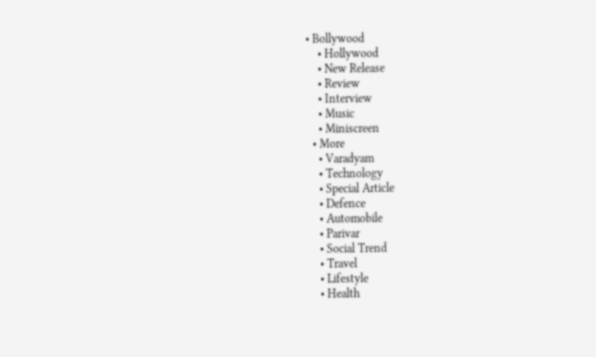• Bollywood
    • Hollywood
    • New Release
    • Review
    • Interview
    • Music
    • Miniscreen
  • More
    • Varadyam
    • Technology
    • Special Article
    • Defence
    • Automobile
    • Parivar
    • Social Trend
    • Travel
    • Lifestyle
    • Health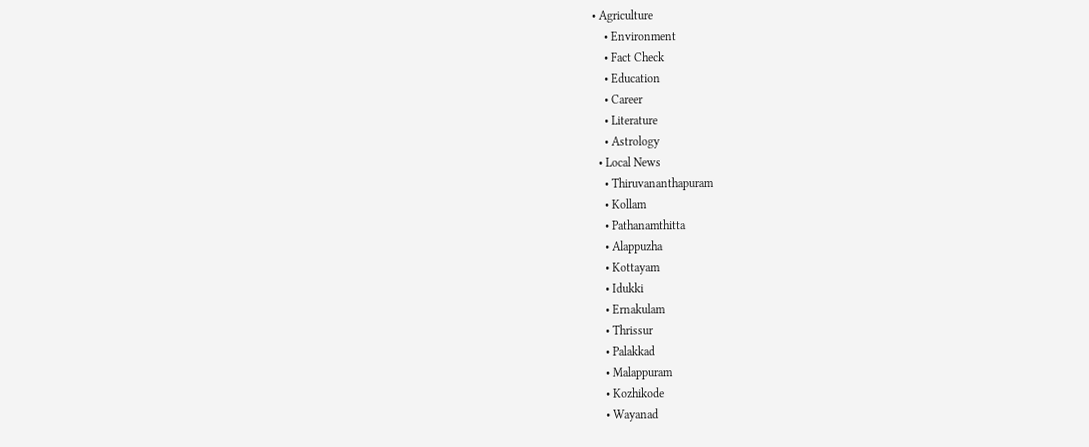• Agriculture
    • Environment
    • Fact Check
    • Education
    • Career
    • Literature
    • Astrology
  • Local News
    • Thiruvananthapuram
    • Kollam
    • Pathanamthitta
    • Alappuzha
    • Kottayam
    • Idukki
    • Ernakulam
    • Thrissur
    • Palakkad
    • Malappuram
    • Kozhikode
    • Wayanad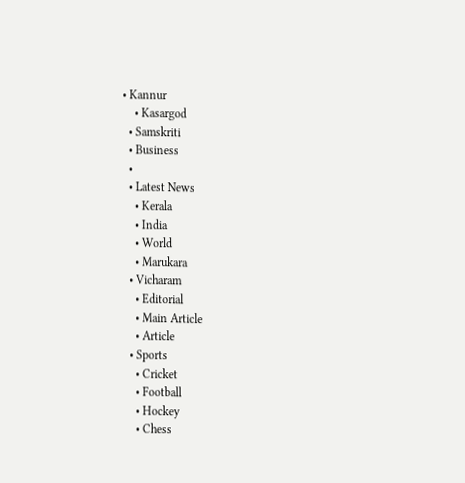• Kannur
    • Kasargod
  • Samskriti
  • Business
  •
  • Latest News
    • Kerala
    • India
    • World
    • Marukara
  • Vicharam
    • Editorial
    • Main Article
    • Article
  • Sports
    • Cricket
    • Football
    • Hockey
    • Chess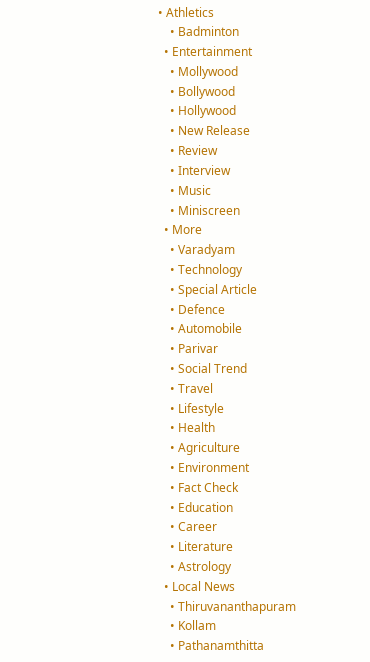• Athletics
    • Badminton
  • Entertainment
    • Mollywood
    • Bollywood
    • Hollywood
    • New Release
    • Review
    • Interview
    • Music
    • Miniscreen
  • More
    • Varadyam
    • Technology
    • Special Article
    • Defence
    • Automobile
    • Parivar
    • Social Trend
    • Travel
    • Lifestyle
    • Health
    • Agriculture
    • Environment
    • Fact Check
    • Education
    • Career
    • Literature
    • Astrology
  • Local News
    • Thiruvananthapuram
    • Kollam
    • Pathanamthitta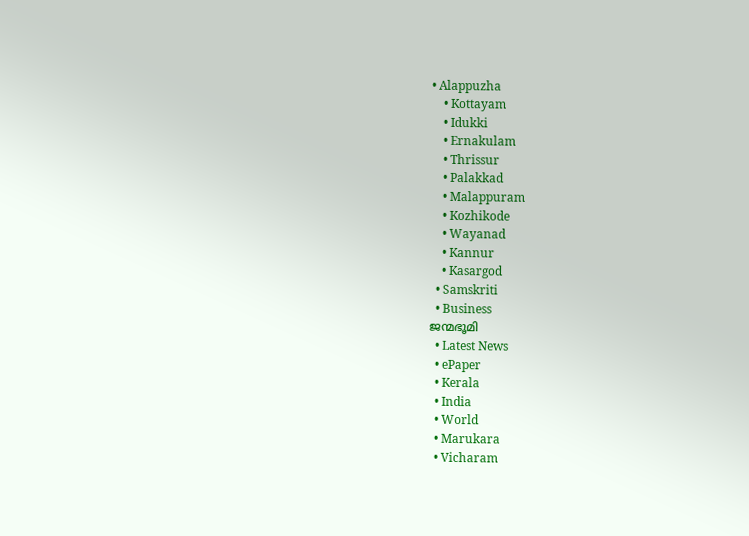• Alappuzha
    • Kottayam
    • Idukki
    • Ernakulam
    • Thrissur
    • Palakkad
    • Malappuram
    • Kozhikode
    • Wayanad
    • Kannur
    • Kasargod
  • Samskriti
  • Business
ജന്മഭൂമി
  • Latest News
  • ePaper
  • Kerala
  • India
  • World
  • Marukara
  • Vicharam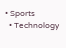• Sports
  • Technology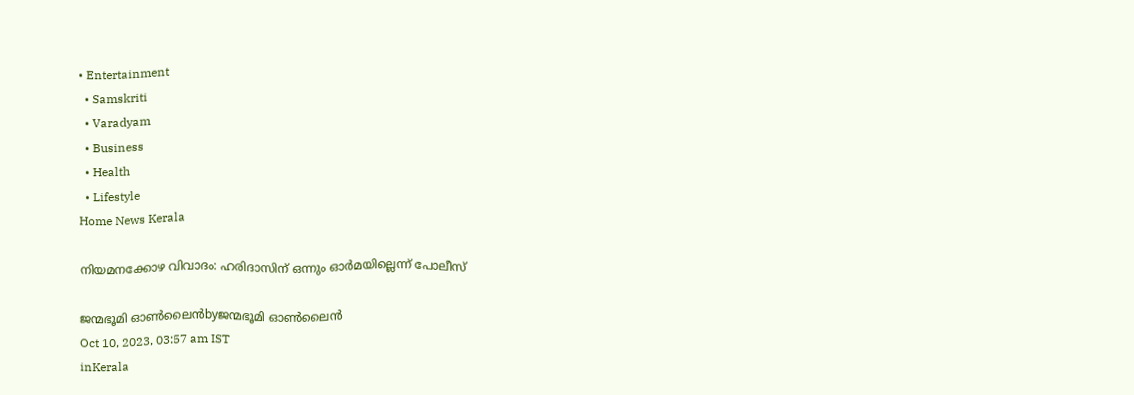• Entertainment
  • Samskriti
  • Varadyam
  • Business
  • Health
  • Lifestyle
Home News Kerala

നിയമനക്കോഴ വിവാദം: ഹരിദാസിന് ഒന്നും ഓര്‍മയില്ലെന്ന് പോലീസ്

ജന്മഭൂമി ഓണ്‍ലൈന്‍byജന്മഭൂമി ഓണ്‍ലൈന്‍
Oct 10, 2023, 03:57 am IST
inKerala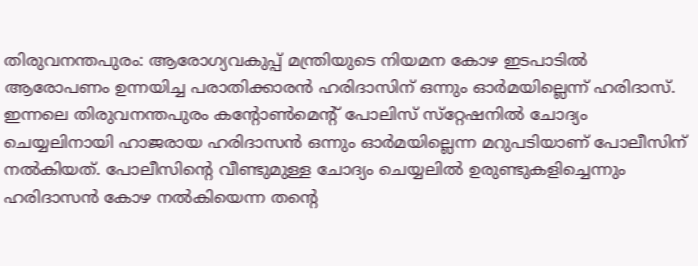തിരുവനന്തപുരം: ആരോഗ്യവകുപ്പ് മന്ത്രിയുടെ നിയമന കോഴ ഇടപാടില്‍ ആരോപണം ഉന്നയിച്ച പരാതിക്കാരന്‍ ഹരിദാസിന് ഒന്നും ഓര്‍മയില്ലെന്ന് ഹരിദാസ്. ഇന്നലെ തിരുവനന്തപുരം കന്റോണ്‍മെന്റ് പോലിസ് സ്‌റ്റേഷനില്‍ ചോദ്യം ചെയ്യലിനായി ഹാജരായ ഹരിദാസന്‍ ഒന്നും ഓര്‍മയില്ലെന്ന മറുപടിയാണ് പോലീസിന് നല്‍കിയത്. പോലീസിന്റെ വീണ്ടുമുള്ള ചോദ്യം ചെയ്യലില്‍ ഉരുണ്ടുകളിച്ചെന്നും ഹരിദാസന്‍ കോഴ നല്‍കിയെന്ന തന്റെ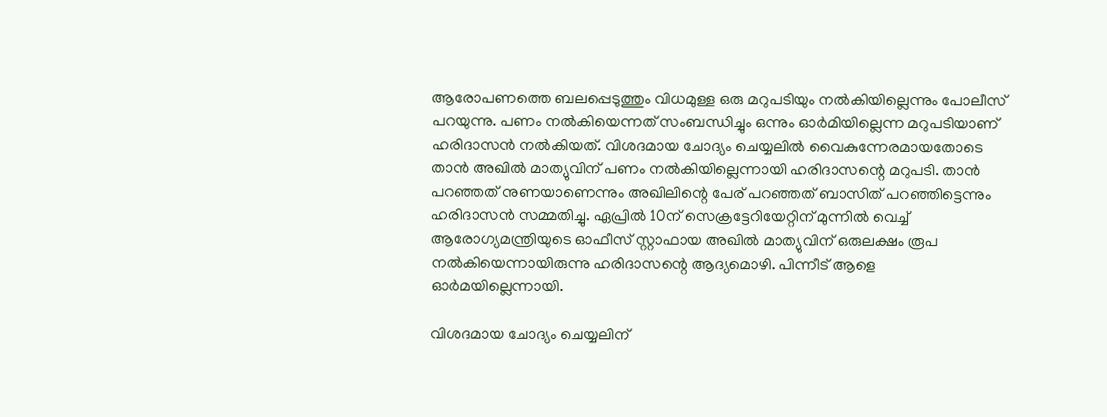ആരോപണത്തെ ബലപ്പെടുത്തും വിധമുള്ള ഒരു മറുപടിയും നല്‍കിയില്ലെന്നും പോലീസ് പറയുന്നു. പണം നല്‍കിയെന്നത് സംബന്ധിച്ചും ഒന്നും ഓര്‍മിയില്ലെന്ന മറുപടിയാണ് ഹരിദാസന്‍ നല്‍കിയത്. വിശദമായ ചോദ്യം ചെയ്യലില്‍ വൈകുന്നേരമായതോടെ താന്‍ അഖില്‍ മാത്യുവിന് പണം നല്‍കിയില്ലെന്നായി ഹരിദാസന്റെ മറുപടി. താന്‍ പറഞ്ഞത് നുണയാണെന്നും അഖിലിന്റെ പേര് പറഞ്ഞത് ബാസിത് പറഞ്ഞിട്ടെന്നും ഹരിദാസന്‍ സമ്മതിച്ചു. ഏപ്രില്‍ 10ന് സെക്രട്ടേറിയേറ്റിന് മുന്നില്‍ വെച്ച് ആരോഗ്യമന്ത്രിയുടെ ഓഫീസ് സ്റ്റാഫായ അഖില്‍ മാത്യുവിന് ഒരുലക്ഷം രൂപ നല്‍കിയെന്നായിരുന്നു ഹരിദാസന്റെ ആദ്യമൊഴി. പിന്നീട് ആളെ ഓര്‍മയില്ലെന്നായി.

വിശദമായ ചോദ്യം ചെയ്യലിന്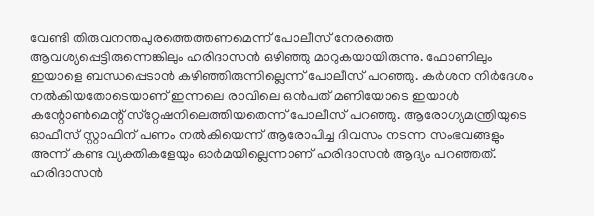വേണ്ടി തിരുവനന്തപുരത്തെത്തണമെന്ന് പോലീസ് നേരത്തെ ആവശ്യപ്പെട്ടിരുന്നെങ്കിലും ഹരിദാസന്‍ ഒഴിഞ്ഞു മാറുകയായിരുന്നു. ഫോണിലും ഇയാളെ ബന്ധപ്പെടാന്‍ കഴിഞ്ഞിരുന്നില്ലെന്ന് പോലീസ് പറഞ്ഞു. കര്‍ശന നിര്‍ദേശം നല്‍കിയതോടെയാണ് ഇന്നലെ രാവിലെ ഒന്‍പത് മണിയോടെ ഇയാള്‍ കന്റോണ്‍മെന്റ് സ്‌റ്റേഷനിലെത്തിയതെന്ന് പോലീസ് പറഞ്ഞു. ആരോഗ്യമന്ത്രിയുടെ ഓഫീസ് സ്റ്റാഫിന് പണം നല്‍കിയെന്ന് ആരോപിച്ച ദിവസം നടന്ന സംഭവങ്ങളും അന്ന് കണ്ട വ്യക്തികളേയും ഓര്‍മയില്ലെന്നാണ് ഹരിദാസന്‍ ആദ്യം പറഞ്ഞത്. ഹരിദാസന്‍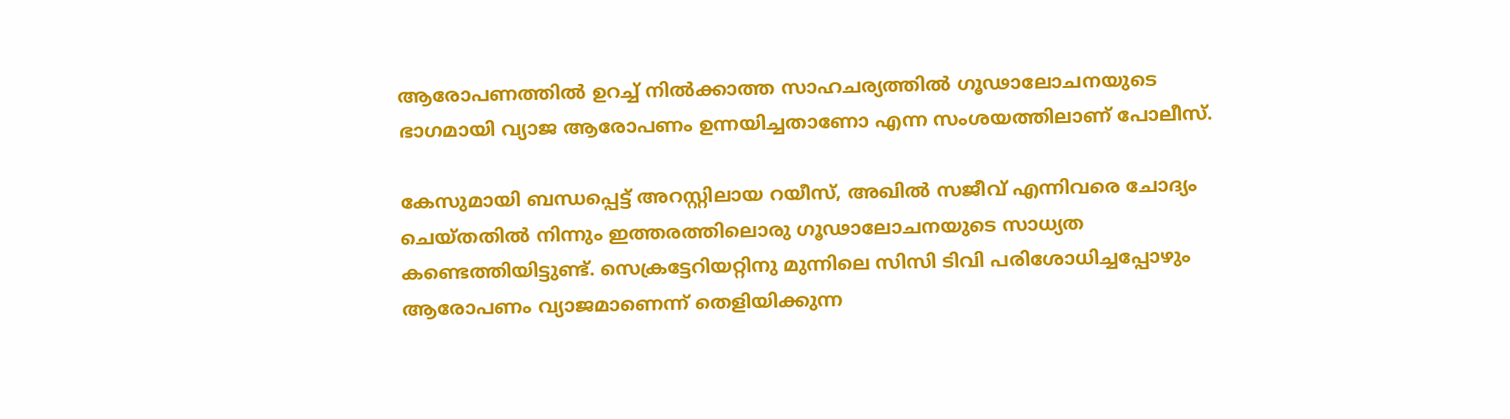ആരോപണത്തില്‍ ഉറച്ച് നില്‍ക്കാത്ത സാഹചര്യത്തില്‍ ഗൂഢാലോചനയുടെ ഭാഗമായി വ്യാജ ആരോപണം ഉന്നയിച്ചതാണോ എന്ന സംശയത്തിലാണ് പോലീസ്.

കേസുമായി ബന്ധപ്പെട്ട് അറസ്റ്റിലായ റയീസ്, അഖില്‍ സജീവ് എന്നിവരെ ചോദ്യം ചെയ്തതില്‍ നിന്നും ഇത്തരത്തിലൊരു ഗൂഢാലോചനയുടെ സാധ്യത കണ്ടെത്തിയിട്ടുണ്ട്. സെക്രട്ടേറിയറ്റിനു മുന്നിലെ സിസി ടിവി പരിശോധിച്ചപ്പോഴും ആരോപണം വ്യാജമാണെന്ന് തെളിയിക്കുന്ന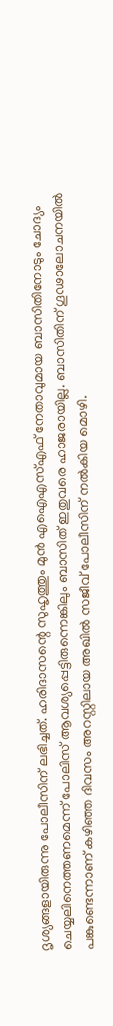ദൃശ്യങ്ങളായിരുന്നു പോലീസിന് ലഭിച്ചത്. ഹരിദാസന്റെ സുഹൃത്തും മുന്‍ എഐഎസ്എഫ് നേതാവുമായ ബാസിതിനോടും ചോദ്യം ചെയ്യലിനെത്തണമെന്ന് പോലിസ് ആവശ്യപ്പെട്ടിരുന്നെങ്കിലും ബാസിത് ഇതുവരെ ഹാജരായില്ല. ബാസിതിന് ഗൂഢാലോചനയില്‍ പങ്കുണ്ടെന്നാണ് കഴിഞ്ഞ ദിവസം അറസ്റ്റിലായ അഖില്‍ സജീവ് പോലീസിന് നല്‍കിയ മൊഴി.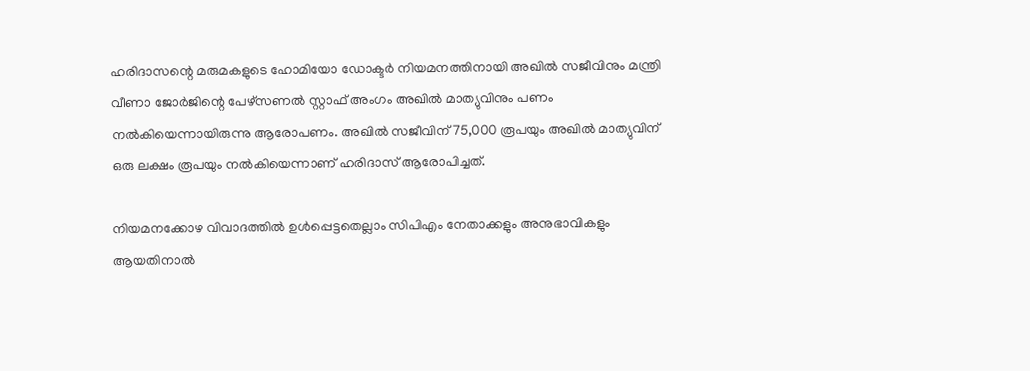ഹരിദാസന്റെ മരുമകളുടെ ഹോമിയോ ഡോക്ടര്‍ നിയമനത്തിനായി അഖില്‍ സജീവിനും മന്ത്രി വീണാ ജോര്‍ജിന്റെ പേഴ്‌സണല്‍ സ്റ്റാഫ് അംഗം അഖില്‍ മാത്യുവിനും പണം നല്‍കിയെന്നായിരുന്നു ആരോപണം. അഖില്‍ സജീവിന് 75,000 രൂപയും അഖില്‍ മാത്യുവിന് ഒരു ലക്ഷം രൂപയും നല്‍കിയെന്നാണ് ഹരിദാസ് ആരോപിച്ചത്.

നിയമനക്കോഴ വിവാദത്തില്‍ ഉള്‍പ്പെട്ടതെല്ലാം സിപിഎം നേതാക്കളും അനുഭാവികളും ആയതിനാല്‍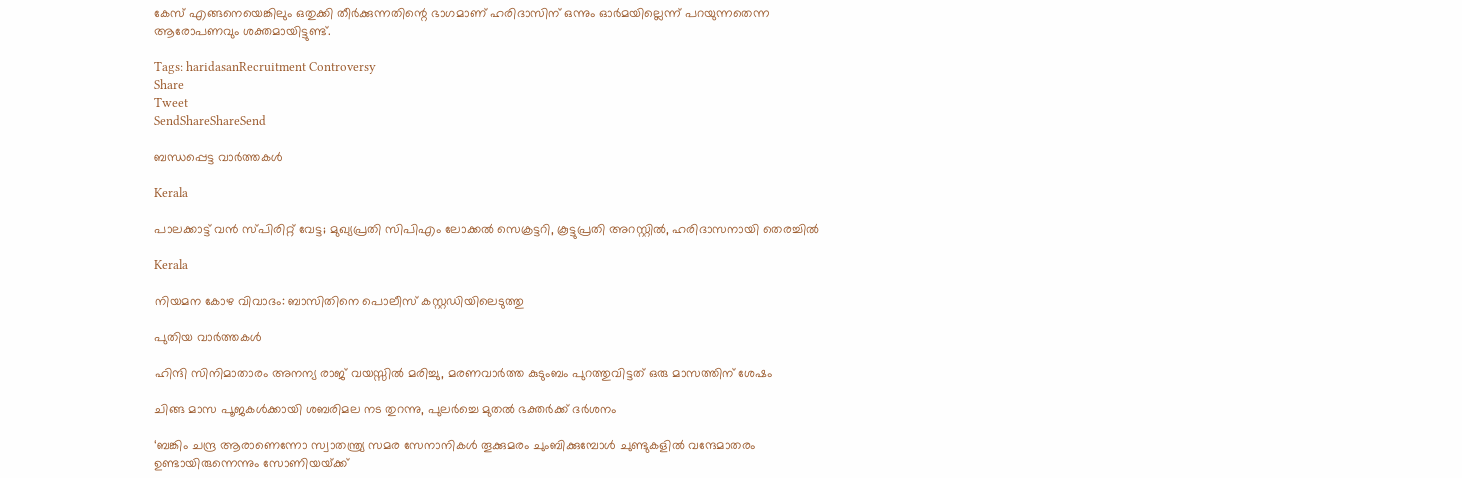കേസ് എങ്ങനെയെങ്കിലും ഒതുക്കി തീര്‍ക്കുന്നതിന്റെ ഭാഗമാണ് ഹരിദാസിന് ഒന്നും ഓര്‍മയില്ലെന്ന് പറയുന്നതെന്ന ആരോപണവും ശക്തമായിട്ടുണ്ട്.

Tags: haridasanRecruitment Controversy
Share
Tweet
SendShareShareSend

ബന്ധപ്പെട്ട വാര്‍ത്തകള്‍

Kerala

പാലക്കാട്ട് വൻ സ്‌പിരിറ്റ് വേട്ട; മുഖ്യപ്രതി സിപിഎം ലോക്കൽ സെക്രട്ടറി, കൂട്ടുപ്രതി അറസ്റ്റിൽ, ഹരിദാസനായി തെരച്ചിൽ

Kerala

നിയമന കോഴ വിവാദം: ബാസിതിനെ പൊലീസ് കസ്റ്റഡിയിലെടുത്തു

പുതിയ വാര്‍ത്തകള്‍

ഹിന്ദി സിനിമാതാരം അനന്യ രാജ് വയസ്സില്‍ മരിച്ചു, മരണവാര്‍ത്ത കുടുംബം പുറത്തുവിട്ടത് ഒരു മാസത്തിന് ശേഷം

ചിങ്ങ മാസ പൂജകള്‍ക്കായി ശബരിമല നട തുറന്നു, പുലര്‍ച്ചെ മുതല്‍ ഭക്തര്‍ക്ക് ദര്‍ശനം

‘ബങ്കിം ചന്ദ്ര ആരാണെന്നോ സ്വാതന്ത്ര്യ സമര സേനാനികൾ തൂക്കുമരം ചുംബിക്കുമ്പോൾ ചുണ്ടുകളിൽ വന്ദേമാതരം ഉണ്ടായിരുന്നെന്നും സോണിയയ്‌ക്ക്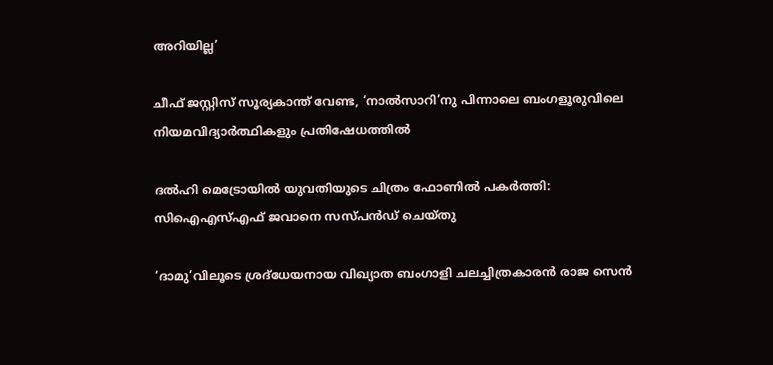അറിയില്ല’

ചീഫ് ജസ്റ്റിസ് സൂര്യകാന്ത് വേണ്ട, ‘നാല്‍സാറി’നു പിന്നാലെ ബംഗളൂരുവിലെ നിയമവിദ്യാര്‍ത്ഥികളും പ്രതിഷേധത്തില്‍

ദല്‍ഹി മെട്രോയില്‍ യുവതിയുടെ ചിത്രം ഫോണില്‍ പകര്‍ത്തി: സിഐഎസ്എഫ് ജവാനെ സസ്പന്‍ഡ് ചെയ്തു

‘ദാമു’വിലൂടെ ശ്രദ്‌ധേയനായ വിഖ്യാത ബംഗാളി ചലച്ചിത്രകാരന്‍ രാജ സെന്‍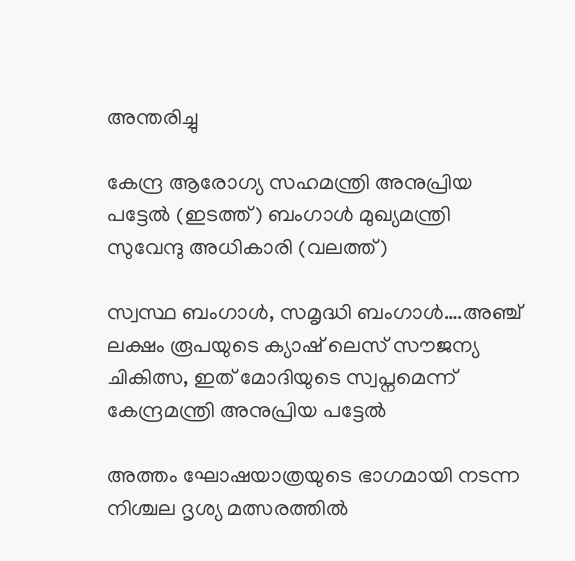അന്തരിച്ചു

കേന്ദ്ര ആരോഗ്യ സഹമന്ത്രി അനുപ്രിയ പട്ടേല്‍ (ഇടത്ത്) ബംഗാള്‍ മുഖ്യമന്ത്രി സുവേന്ദു അധികാരി (വലത്ത്)

സ്വസ്ഥ ബംഗാള്‍, സമൃദ്ധി ബംഗാള്‍….അഞ്ച് ലക്ഷം രൂപയുടെ ക്യാഷ് ലെസ് സൗജന്യ ചികിത്സ, ഇത് മോദിയുടെ സ്വപ്നമെന്ന് കേന്ദ്രമന്ത്രി അനുപ്രിയ പട്ടേല്‍

അത്തം ഘോഷയാത്രയുടെ ഭാഗമായി നടന്ന നിശ്ചല ദൃശ്യ മത്സരത്തില്‍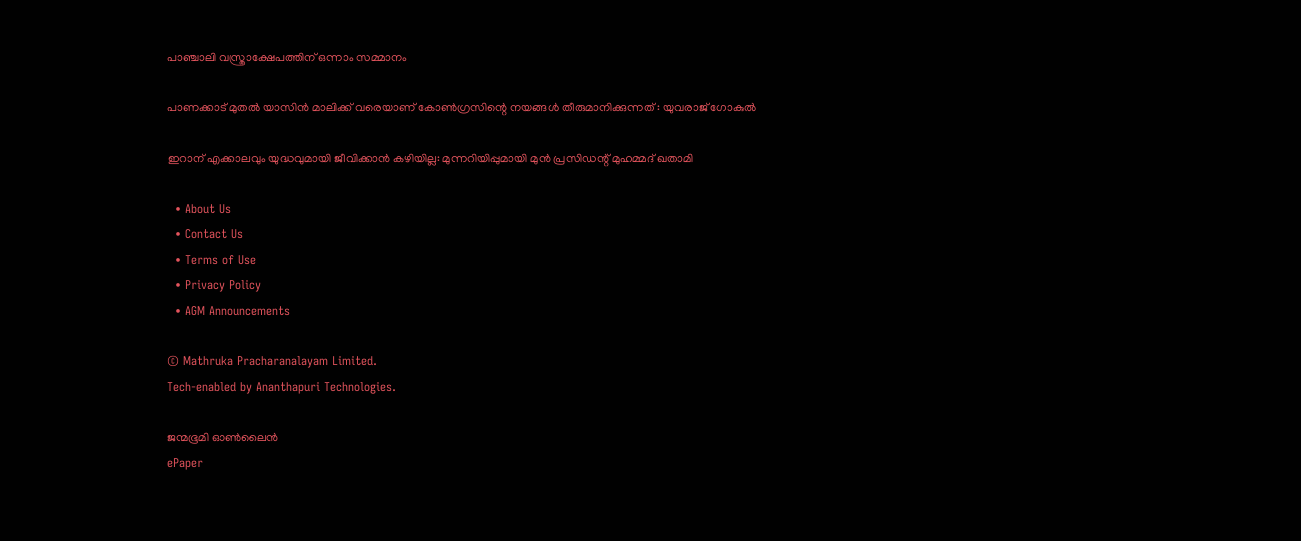പാഞ്ചാലി വസ്ത്രാക്ഷേപത്തിന് ഒന്നാം സമ്മാനം

പാണക്കാട് മുതല്‍ യാസിന്‍ മാലിക്ക് വരെയാണ് കോണ്‍ഗ്രസിന്റെ നയങ്ങള്‍ തീരുമാനിക്കുന്നത് : യുവരാജ് ഗോകുൽ

ഇറാന് എക്കാലവും യുദ്ധവുമായി ജീവിക്കാന്‍ കഴിയില്ല: മുന്നറിയിപ്പുമായി മുന്‍ പ്രസിഡന്റ് മുഹമ്മദ് ഖതാമി

  • About Us
  • Contact Us
  • Terms of Use
  • Privacy Policy
  • AGM Announcements

© Mathruka Pracharanalayam Limited.
Tech-enabled by Ananthapuri Technologies.

ജന്മഭൂമി ഓണ്‍ലൈന്‍
ePaper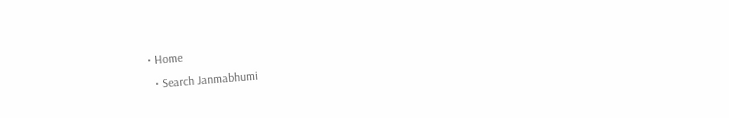• Home
  • Search Janmabhumi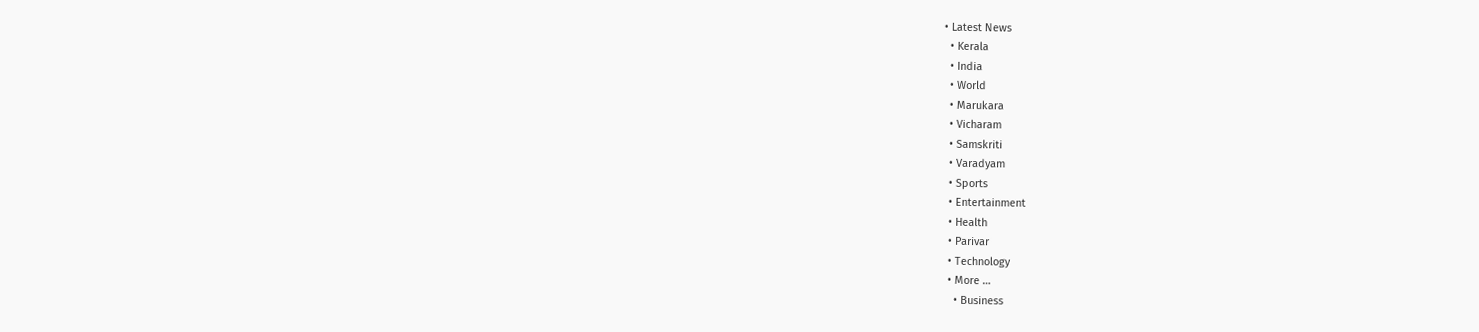• Latest News
  • Kerala
  • India
  • World
  • Marukara
  • Vicharam
  • Samskriti
  • Varadyam
  • Sports
  • Entertainment
  • Health
  • Parivar
  • Technology
  • More …
    • Business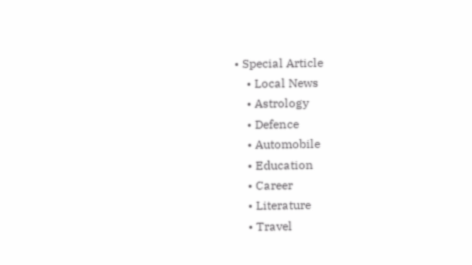• Special Article
    • Local News
    • Astrology
    • Defence
    • Automobile
    • Education
    • Career
    • Literature
    • Travel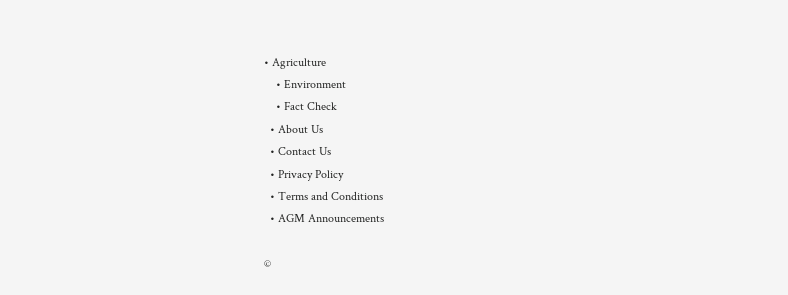• Agriculture
    • Environment
    • Fact Check
  • About Us
  • Contact Us
  • Privacy Policy
  • Terms and Conditions
  • AGM Announcements

©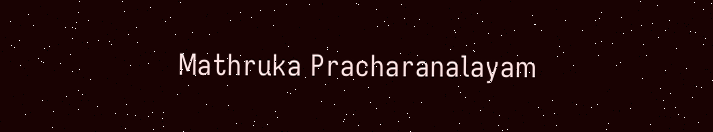Mathruka Pracharanalayam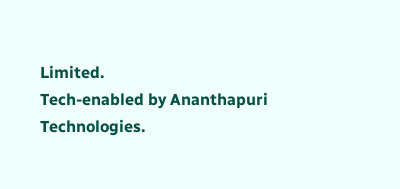Limited.
Tech-enabled by Ananthapuri Technologies.